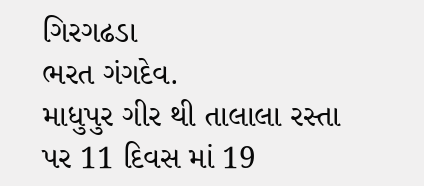ગિરગઢડા
ભરત ગંગદેવ.
માધુપુર ગીર થી તાલાલા રસ્તા પર 11 દિવસ માં 19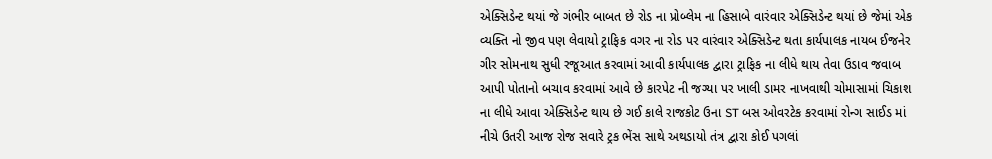એક્સિડેન્ટ થયાં જે ગંભીર બાબત છે રોડ ના પ્રોબ્લેમ ના હિસાબે વારંવાર એક્સિડેન્ટ થયાં છે જેમાં એક વ્યક્તિ નો જીવ પણ લેવાયો ટ્રાફિક વગર ના રોડ પર વારંવાર એક્સિડેન્ટ થતા કાર્યપાલક નાયબ ઈજનેર ગીર સોમનાથ સુધી રજૂઆત કરવામાં આવી કાર્યપાલક દ્વારા ટ્રાફિક ના લીધે થાય તેવા ઉડાવ જવાબ આપી પોતાનો બચાવ કરવામાં આવે છે કારપેટ ની જગ્યા પર ખાલી ડામર નાખવાથી ચોમાસામાં ચિકાશ ના લીધે આવા એક્સિડેન્ટ થાય છે ગઈ કાલે રાજકોટ ઉના ST બસ ઓવરટેક કરવામાં રોન્ગ સાઈડ માં નીચે ઉતરી આજ રોજ સવારે ટ્રક ભેંસ સાથે અથડાયો તંત્ર દ્વારા કોઈ પગલાં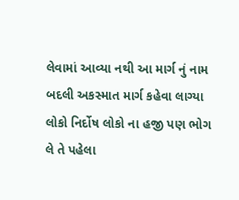લેવામાં આવ્યા નથી આ માર્ગ નું નામ બદલી અકસ્માત માર્ગ કહેવા લાગ્યા લોકો નિર્દોષ લોકો ના હજી પણ ભોગ લે તે પહેલા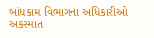બાંધકામ વિભાગના અધિકારીઓ અકસ્માત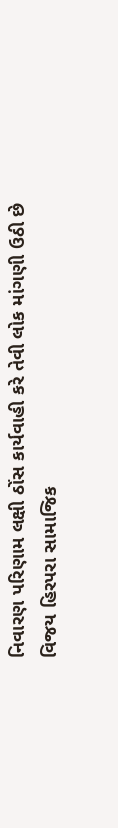નિવારણ પરિણામ લક્ષી ઠોંસ કાર્યવાહી કરે તેવી લોક માંગણી ઉઠી છે
વિજય હિરપરા સામાજિક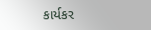કાર્યકર